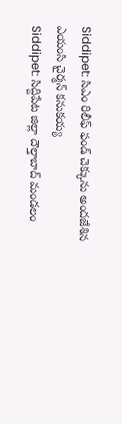Siddipet: సిఎం రిలీఫ్ ఫండ్ చెక్కును అందజేశిన ఎయంసి చైర్మన్ కనుకయ్య
Siddipet: సిద్దిపేట జిల్లా దౌల్తాబాద్ మండలం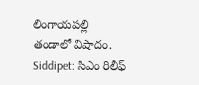లింగాయపల్లి తండాలో విషాదం.
Siddipet: సిఎం రిలీఫ్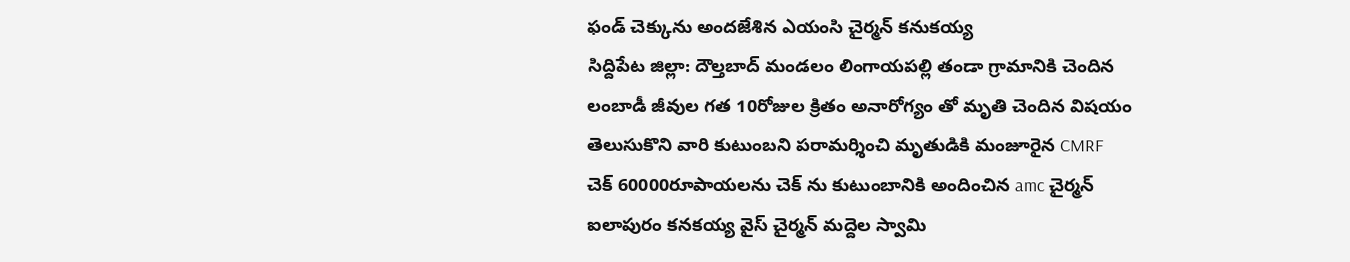ఫండ్ చెక్కును అందజేశిన ఎయంసి చైర్మన్ కనుకయ్య
సిద్దిపేట జిల్లా: దౌల్తబాద్ మండలం లింగాయపల్లి తండా గ్రామానికి చెందిన లంబాడీ జీవుల గత 10రోజుల క్రితం అనారోగ్యం తో మృతి చెందిన విషయం తెలుసుకొని వారి కుటుంబని పరామర్శించి మృతుడికి మంజూరైన CMRF చెక్ 60000రూపాయలను చెక్ ను కుటుంబానికి అందించిన amc చైర్మన్ ఐలాపురం కనకయ్య వైస్ చైర్మన్ మద్దెల స్వామి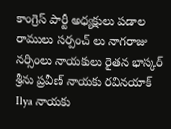కాంగ్రెస్ పార్టీ అధ్యక్షులు పడాల రాములు సర్పంచ్ లు నాగరాజు నర్సింలు నాయకులు రైతన భాస్కర్ శ్రీను ప్రవీణ్ నాయకు రవినయాక్ Ilya నాయకు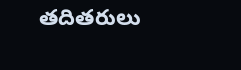తదితరులు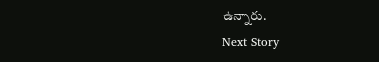ఉన్నారు.
Next Story